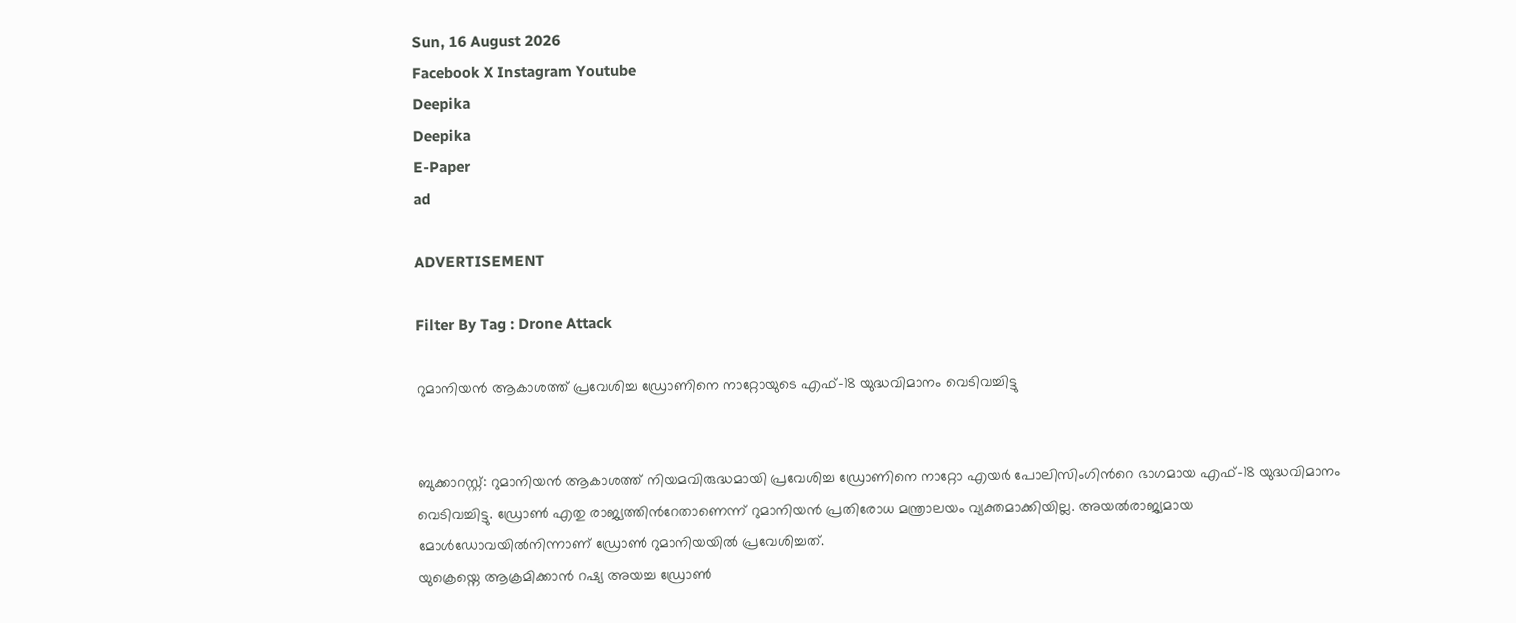Sun, 16 August 2026
Facebook X Instagram Youtube
Deepika
Deepika
E-Paper
ad

ADVERTISEMENT

Filter By Tag : Drone Attack

റുമാനിയൻ ആകാശത്ത് പ്രവേശിച്ച ഡ്രോണിനെ നാറ്റോയുടെ എഫ്-18 യുദ്ധവിമാനം വെടിവച്ചിട്ടു


ബുക്കാറസ്റ്റ്: റുമാനിയൻ ആകാശത്ത് നിയമവിരുദ്ധമായി പ്രവേശിച്ച ഡ്രോണിനെ നാറ്റോ എയർ പോലിസിംഗിന്‍റെ ഭാഗമായ എഫ്-18 യുദ്ധവിമാനം വെടിവച്ചിട്ടു. ഡ്രോൺ എതു രാജ്യത്തിന്‍റേതാണെന്ന് റുമാനിയൻ പ്രതിരോധ മന്ത്രാലയം വ്യക്തമാക്കിയില്ല. അയൽരാജ്യമായ മോൾഡോവയിൽനിന്നാണ് ഡ്രോൺ റുമാനിയയിൽ പ്രവേശിച്ചത്.
യുക്രെയ്നെ ആക്രമിക്കാൻ റഷ്യ അയച്ച ഡ്രോൺ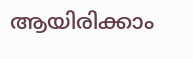ആയിരിക്കാം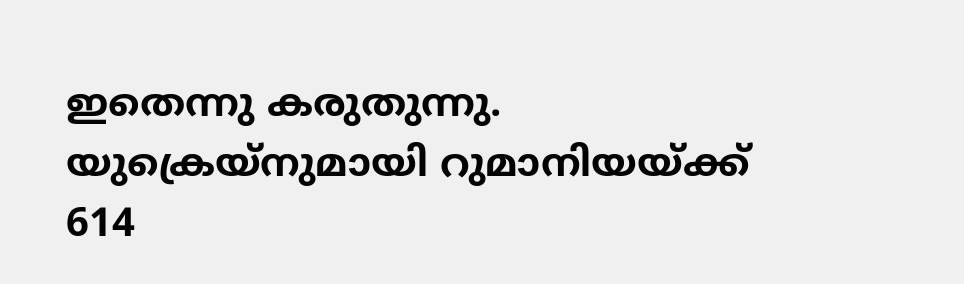ഇതെന്നു കരുതുന്നു. യുക്രെയ്നുമായി റുമാനിയയ്ക്ക് 614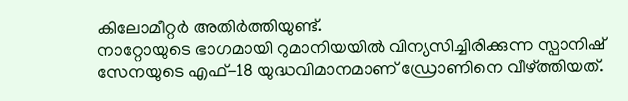കിലോമീറ്റർ അതിർത്തിയുണ്ട്.
നാറ്റോയുടെ ഭാഗമായി റുമാനിയയിൽ വിന്യസിച്ചിരിക്കുന്ന സ്പാനിഷ് സേനയുടെ എഫ്-18 യുദ്ധവിമാനമാണ് ഡ്രോണിനെ വീഴ്ത്തിയത്.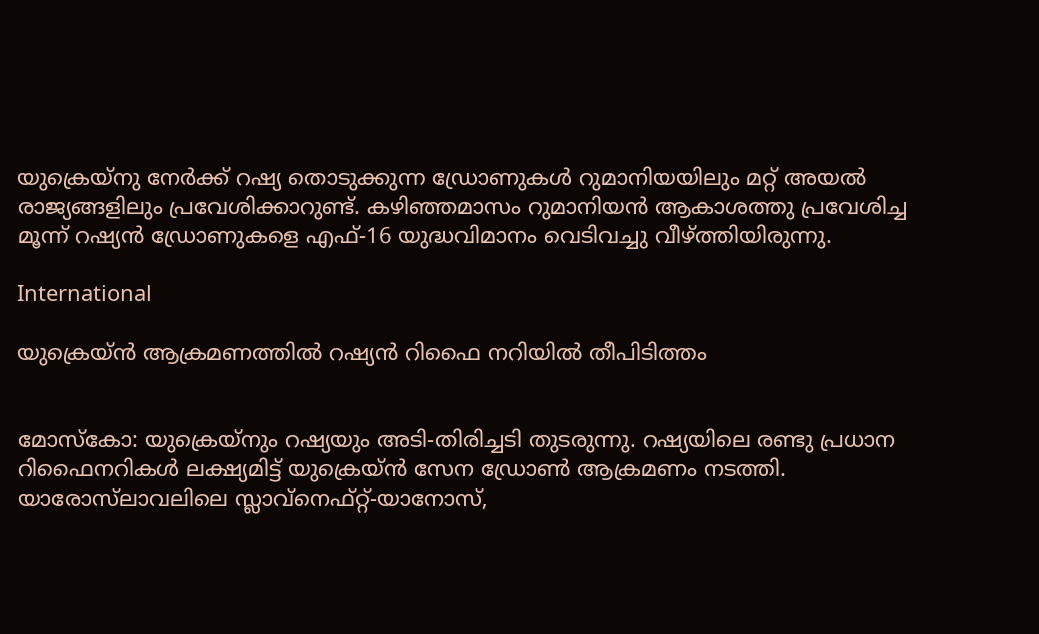യുക്രെയ്നു നേർക്ക് റഷ്യ തൊടുക്കുന്ന ഡ്രോണുകൾ റുമാനിയയിലും മറ്റ് അയൽ രാജ്യങ്ങളിലും പ്രവേശിക്കാറുണ്ട്. കഴിഞ്ഞമാസം റുമാനിയൻ ആകാശത്തു പ്രവേശിച്ച മൂന്ന് റഷ്യൻ ഡ്രോണുകളെ എഫ്-16 യുദ്ധവിമാനം വെടിവച്ചു വീഴ്ത്തിയിരുന്നു.

International

യുക്രെയ്ൻ ആക്രമണത്തിൽ റഷ്യൻ റിഫൈ നറിയിൽ തീപിടിത്തം


മോസ്കോ: യുക്രെയ്നും റഷ്യയും അടി-തിരിച്ചടി തുടരുന്നു. റഷ്യയിലെ രണ്ടു പ്രധാന റിഫൈനറികൾ ലക്ഷ്യമിട്ട് യുക്രെയ്ൻ സേന ഡ്രോൺ ആക്രമണം നടത്തി.
യാരോസ്‌ലാവലിലെ സ്ലാവ്നെഫ്റ്റ്-യാനോസ്,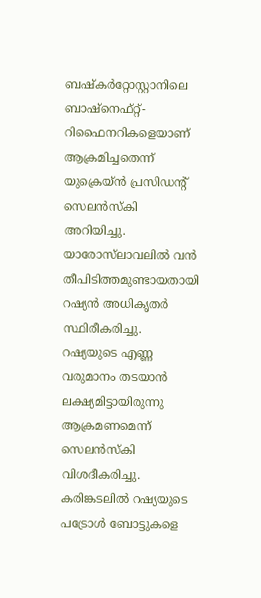ബഷ്കർറ്റോസ്റ്റാനിലെ ബാഷ്നെഫ്റ്റ്- റിഫൈനറികളെയാണ് ആക്രമിച്ചതെന്ന് യുക്രെയ്ൻ പ്രസിഡന്‍റ് സെലൻസ്കി അറിയിച്ചു. യാരോസ്‌ലാവലിൽ വൻ തീപിടിത്തമുണ്ടായതായി റഷ്യൻ അധികൃതർ സ്ഥിരീകരിച്ചു.
റഷ്യയുടെ എണ്ണ വരുമാനം തടയാൻ ലക്ഷ്യമിട്ടായിരുന്നു ആക്രമണമെന്ന് സെലൻസ്കി വിശദീകരിച്ചു. കരിങ്കടലിൽ റഷ്യയുടെ പട്രോൾ ബോട്ടുകളെ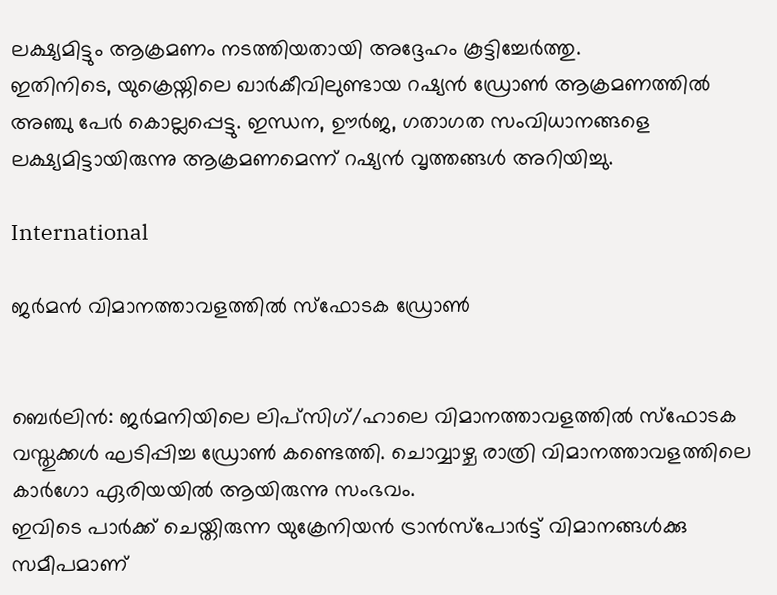ലക്ഷ്യമിട്ടും ആക്രമണം നടത്തിയതായി അദ്ദേഹം കൂട്ടിച്ചേർത്തു.
ഇതിനിടെ, യുക്രെയ്നിലെ ഖാർകീവിലുണ്ടായ റഷ്യൻ ഡ്രോൺ ആക്രമണത്തിൽ അഞ്ചു പേർ കൊല്ലപ്പെട്ടു. ഇന്ധന, ഊർജ, ഗതാഗത സംവിധാനങ്ങളെ ലക്ഷ്യമിട്ടായിരുന്നു ആക്രമണമെന്ന് റഷ്യൻ വൃത്തങ്ങൾ അറിയിച്ചു.

International

ജർമൻ വിമാനത്താവളത്തിൽ സ്ഫോടക ഡ്രോൺ


ബെർലിൻ: ജർമനിയിലെ ലിപ്സിഗ്/ഹാലെ വിമാനത്താവളത്തിൽ സ്ഫോടക വസ്തുക്കൾ ഘടിപ്പിച്ച ഡ്രോൺ കണ്ടെത്തി. ചൊവ്വാഴ്ച രാത്രി വിമാനത്താവളത്തിലെ കാർഗോ ഏരിയയിൽ ആയിരുന്നു സംഭവം.
ഇവിടെ പാർക്ക് ചെയ്തിരുന്ന യുക്രേനിയൻ ട്രാൻസ്പോർട്ട് വിമാനങ്ങൾക്കു സമീപമാണ്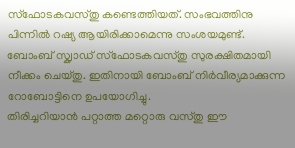സ്ഫോടകവസ്തു കണ്ടെത്തിയത്. സംഭവത്തിനു പിന്നിൽ റഷ്യ ആയിരിക്കാമെന്നു സംശയമുണ്ട്.
ബോംബ് സ്ക്വാഡ് സ്ഫോടകവസ്തു സുരക്ഷിതമായി നീക്കം ചെയ്തു. ഇതിനായി ബോംബ് നിർവീര്യമാക്കുന്ന റോബോട്ടിനെ ഉപയോഗിച്ചു.
തിരിച്ചറിയാൻ പറ്റാത്ത മറ്റൊരു വസ്തു ഈ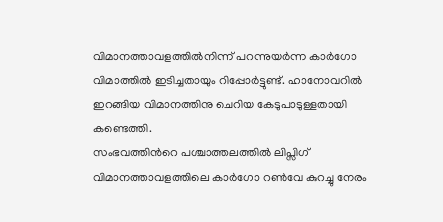വിമാനത്താവളത്തിൽനിന്ന് പറന്നുയർന്ന കാർഗോ വിമാത്തിൽ ഇടിച്ചതായും റിപ്പോർട്ടുണ്ട്. ഹാനോവറിൽ ഇറങ്ങിയ വിമാനത്തിനു ചെറിയ കേടുപാടുള്ളതായി കണ്ടെത്തി.
സംഭവത്തിന്‍റെ പശ്ചാത്തലത്തിൽ ലിപ്സിഗ് വിമാനത്താവളത്തിലെ കാർഗോ റൺവേ കുറച്ചു നേരം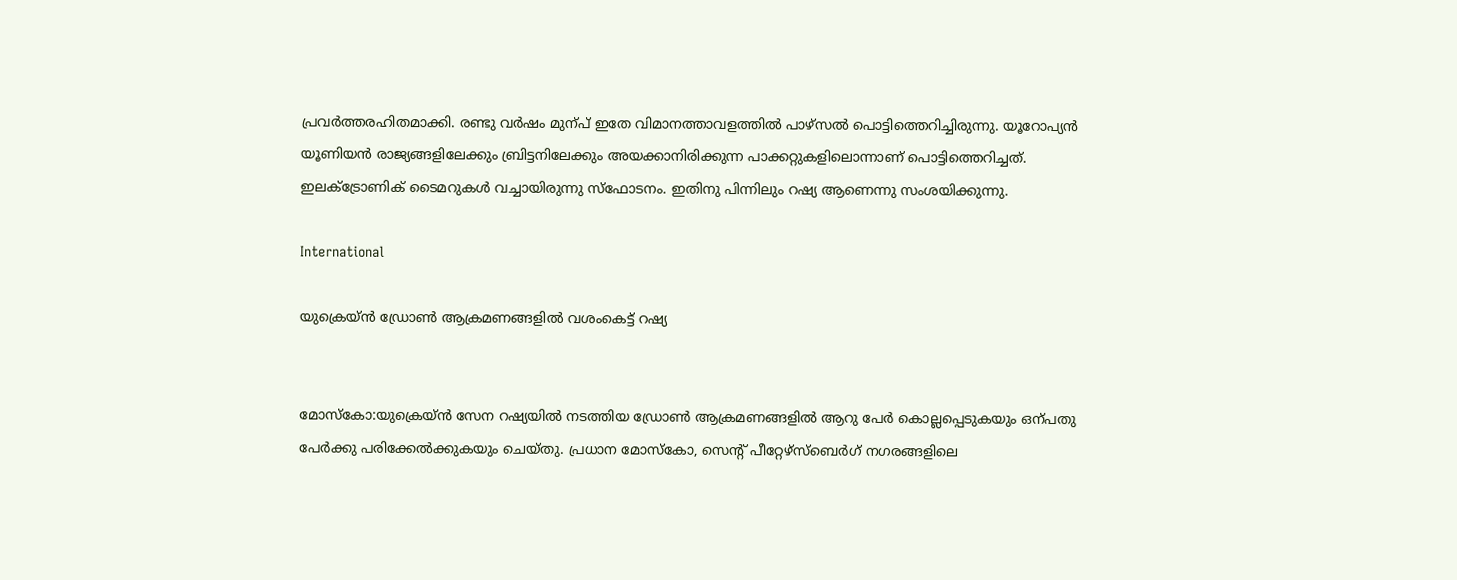പ്രവർത്തരഹിതമാക്കി. രണ്ടു വർഷം മുന്പ് ഇതേ വിമാനത്താവളത്തിൽ പാഴ്സൽ പൊട്ടിത്തെറിച്ചിരുന്നു. യൂറോപ്യൻ യൂണിയൻ രാജ്യങ്ങളിലേക്കും ബ്രിട്ടനിലേക്കും അയക്കാനിരിക്കുന്ന പാക്കറ്റുകളിലൊന്നാണ് പൊട്ടിത്തെറിച്ചത്. ഇലക്‌ട്രോണിക് ടൈമറുകൾ വച്ചായിരുന്നു സ്ഫോടനം. ഇതിനു പിന്നിലും റഷ്യ ആണെന്നു സംശയിക്കുന്നു.

International

യുക്രെയ്ന്‍ ഡ്രോണ്‍ ആക്രമണങ്ങളില്‍ വശംകെട്ട് റഷ്യ


മോസ്‌കോ:യുക്രെയ്ന്‍ സേന റഷ്യയില്‍ നടത്തിയ ഡ്രോണ്‍ ആക്രമണങ്ങളില്‍ ആറു പേര്‍ കൊല്ലപ്പെടുകയും ഒന്പതു പേര്‍ക്കു പരിക്കേല്‍ക്കുകയും ചെയ്തു. പ്രധാന മോസ്‌കോ, സെന്റ് പീറ്റേഴ്‌സ്‌ബെര്‍ഗ് നഗരങ്ങളിലെ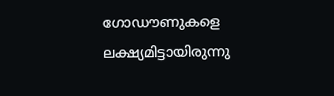ഗോഡൗണുകളെ ലക്ഷ്യമിട്ടായിരുന്നു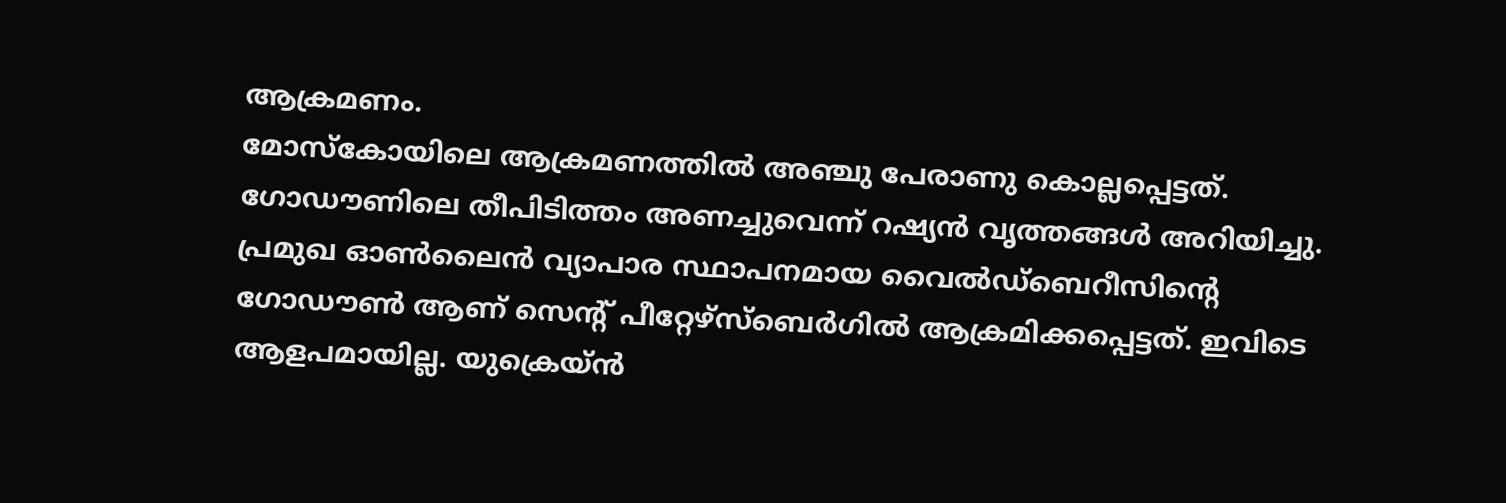ആക്രമണം.
മോസ്‌കോയിലെ ആക്രമണത്തില്‍ അഞ്ചു പേരാണു കൊല്ലപ്പെട്ടത്. ഗോഡൗണിലെ തീപിടിത്തം അണച്ചുവെന്ന് റഷ്യന്‍ വൃത്തങ്ങള്‍ അറിയിച്ചു.
പ്രമുഖ ഓണ്‍ലൈന്‍ വ്യാപാര സ്ഥാപനമായ വൈല്‍ഡ്‌ബെറീസിന്റെ ഗോഡൗണ്‍ ആണ് സെന്റ് പീറ്റേഴ്‌സ്‌ബെര്‍ഗില്‍ ആക്രമിക്കപ്പെട്ടത്. ഇവിടെ ആളപമായില്ല. യുക്രെയ്ന്‍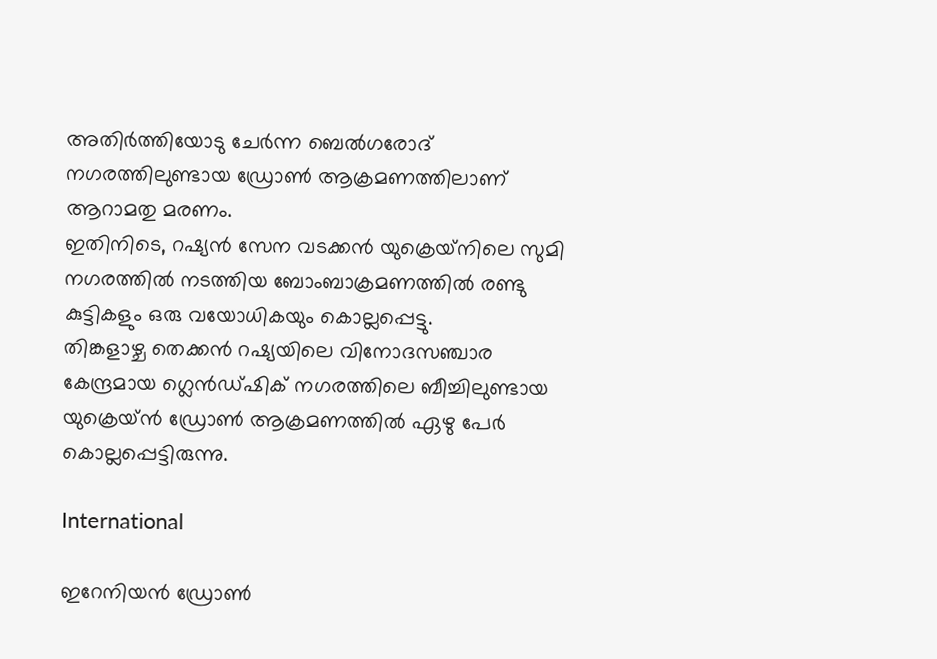അതിര്‍ത്തിയോടു ചേര്‍ന്ന ബെല്‍ഗരോദ് നഗരത്തിലുണ്ടായ ഡ്രോണ്‍ ആക്രമണത്തിലാണ് ആറാമതു മരണം.
ഇതിനിടെ, റഷ്യന്‍ സേന വടക്കന്‍ യുക്രെയ്‌നിലെ സുമി നഗരത്തില്‍ നടത്തിയ ബോംബാക്രമണത്തില്‍ രണ്ടു കുട്ടികളും ഒരു വയോധികയും കൊല്ലപ്പെട്ടു.
തിങ്കളാഴ്ച തെക്കന്‍ റഷ്യയിലെ വിനോദസഞ്ചാര കേന്ദ്രമായ ഗ്ലെന്‍ഡ്ഷിക് നഗരത്തിലെ ബീച്ചിലുണ്ടായ യുക്രെയ്ന്‍ ഡ്രോണ്‍ ആക്രമണത്തില്‍ ഏഴു പേര്‍ കൊല്ലപ്പെട്ടിരുന്നു.

International

ഇറേനിയൻ ഡ്രോൺ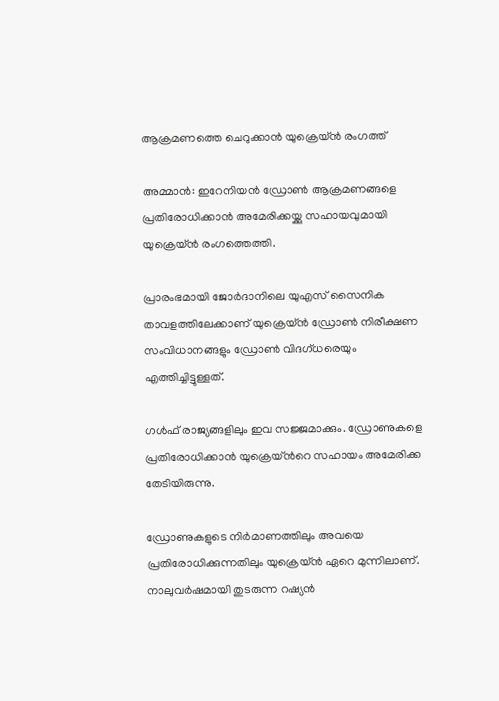ആക്രമണത്തെ ചെറുക്കാൻ യുക്രെയ്ൻ രംഗത്ത്

അമ്മാൻ: ഇറേനിയൻ ഡ്രോൺ ആക്രമണങ്ങളെ പ്രതിരോധിക്കാൻ അമേരിക്കയ്ക്കു സഹായവുമായി യുക്രെയ്ൻ രംഗത്തെത്തി.

പ്രാരംഭമായി ജോർദാനിലെ യുഎസ് സൈനിക താവളത്തിലേക്കാണ് യുക്രെയ്ൻ ഡ്രോൺ നിരീക്ഷണ സംവിധാനങ്ങളും ഡ്രോൺ വിദഗ്ധരെയും എത്തിച്ചിട്ടുള്ളത്.

ഗൾഫ് രാജ്യങ്ങളിലും ഇവ സജ്ജമാക്കും. ഡ്രോണുകളെ പ്രതിരോധിക്കാൻ യുക്രെയ്ന്‍റെ സഹായം അമേരിക്ക തേടിയിരുന്നു.

ഡ്രോണുകളുടെ നിർമാണത്തിലും അവയെ പ്രതിരോധിക്കുന്നതിലും യുക്രെയ്ൻ ഏറെ മുന്നിലാണ്. നാലുവർഷമായി തുടരുന്ന റഷ്യൻ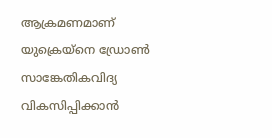ആക്രമണമാണ് യുക്രെയ്നെ ഡ്രോൺ സാങ്കേതികവിദ്യ വികസിപ്പിക്കാൻ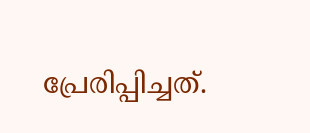പ്രേരിപ്പിച്ചത്.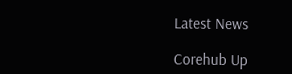Latest News

Corehub Up